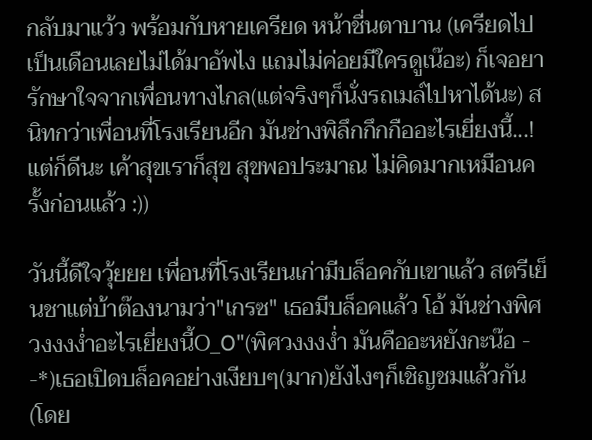กลับมาแว้ว พร้อมกับหายเครียด หน้าชื่นตาบาน (เครียดไปเป็นเดือนเลยไม่ได้มาอัพไง แถมไม่ค่อยมีใครดูเน๊อะ) ก็เจอยารักษาใจจากเพื่อนทางไกล(แต่จริงๆก็นั่งรถเมล์ไปหาได้นะ) สนิทกว่าเพื่อนที่โรงเรียนอีก มันช่างพิลึกกึกกืออะไรเยี่ยงนี้...! แต่ก็ดีนะ เค้าสุขเราก็สุข สุขพอประมาณ ไม่คิดมากเหมือนครั้งก่อนแล้ว :))

วันนี้ดีใจวุ้ยยย เพื่อนที่โรงเรียนเก่ามีบล็อคกับเขาแล้ว สตรีเย็นชาแต่บ้าต๊องนามว่า"เกรซ" เธอมีบล็อคแล้ว โอ้ มันช่างพิศวงงงง่ำอะไรเยี่ยงนี้O_O"(พิศวงงงง่ำ มันคืออะหยังกะน๊อ - -*)เธอเปิดบล็อคอย่างเงียบๆ(มาก)ยังไงๆก็เชิญชมแล้วกัน(โดย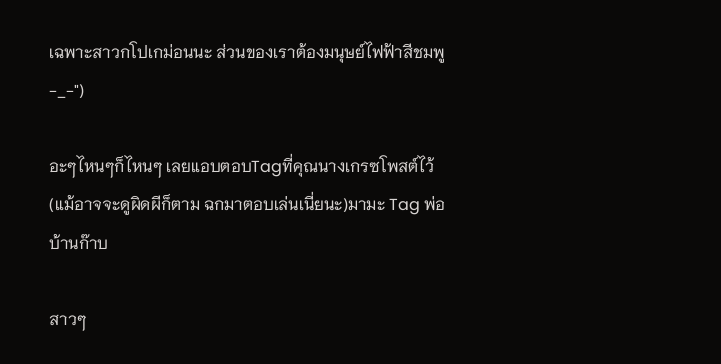เฉพาะสาวกโปเกม่อนนะ ส่วนของเราต้องมนุษย์ไฟฟ้าสีชมพู -_-")

อะๆไหนๆก็ไหนๆ เลยแอบตอบTagที่คุณนางเกรซโพสต์ไว้(แม้อาจจะดูผิดผีก็ตาม ฉกมาตอบเล่นเนี่ยนะ)มามะ Tag พ่อบ้านก๊าบ

สาวๆ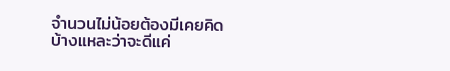จำนวนไม่น้อยต้องมีเคยคิดบ้างแหละว่าจะดีแค่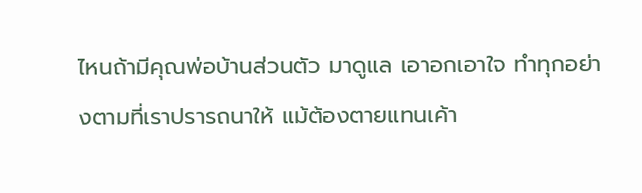ไหนถ้ามีคุณพ่อบ้านส่วนตัว มาดูแล เอาอกเอาใจ ทำทุกอย่างตามที่เราปรารถนาให้ แม้ต้องตายแทนเค้า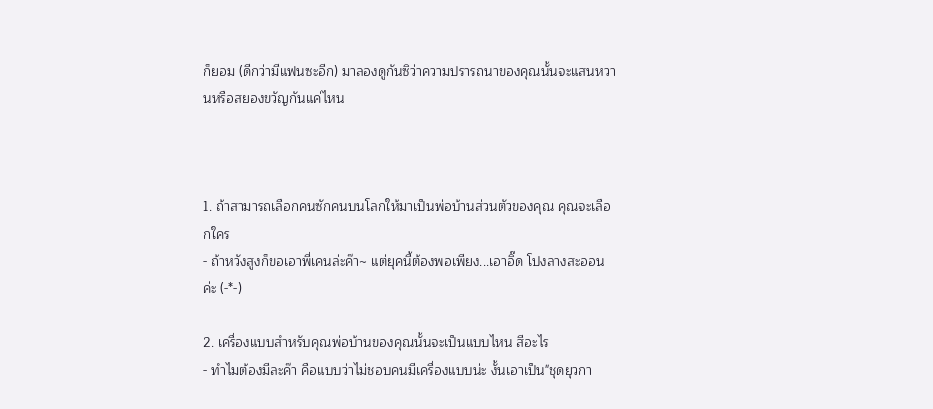ก็ยอม (ดีกว่ามีแฟนซะอีก) มาลองดูกันซิว่าความปรารถนาของคุณนั้นจะแสนหวานหรือสยองขวัญกันแค่ไหน



1. ถ้าสามารถเลือกคนซักคนบนโลกให้มาเป็นพ่อบ้านส่วนตัวของคุณ คุณจะเลือกใคร
- ถ้าหวังสูงก็ขอเอาพี่เคนล่ะค๊า~ แต่ยุคนี้ต้องพอเพียง...เอาอิ๊ด โปงลางสะออนค่ะ (-*-)

2. เครื่องแบบสำหรับคุณพ่อบ้านของคุณนั้นจะเป็นแบบไหน สีอะไร
- ทำไมต้องมีละค๊า คือแบบว่าไม่ชอบคนมีเครื่องแบบน่ะ งั้นเอาเป็น"ชุดยุวกา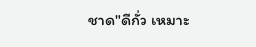ชาด"ดีกั่ว เหมาะ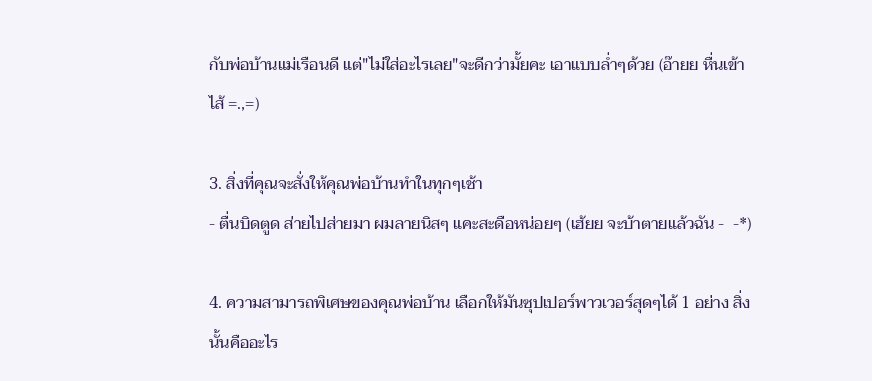กับพ่อบ้านแม่เรือนดี แต่"ไม่ใส่อะไรเลย"จะดีกว่ามั้ยคะ เอาแบบล่ำๆด้วย (อ๊ายย หื่นเข้าไส้ =.,=)

3. สิ่งที่คุณจะสั่งให้คุณพ่อบ้านทำในทุกๆเช้า
- ตื่นบิดตูด ส่ายไปส่ายมา ผมลายนิสๆ แคะสะดือหน่อยๆ (เฮ้ยย จะบ้าตายแล้วฉัน -  -*)

4. ความสามารถพิเศษของคุณพ่อบ้าน เลือกให้มันซุปเปอร์พาวเวอร์สุดๆได้ 1 อย่าง สิ่งนั้นคืออะไร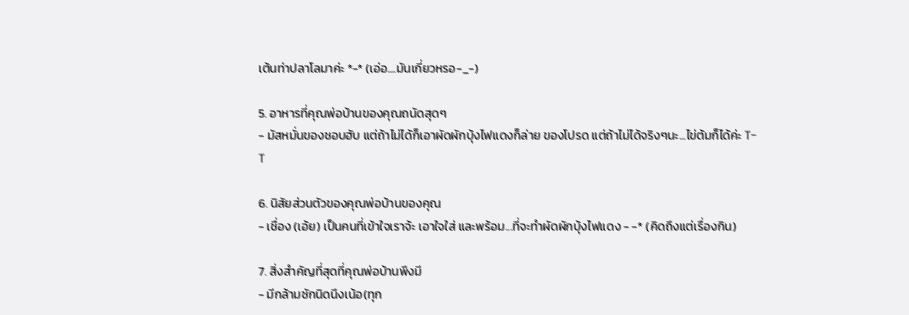เต้นท่าปลาโลมาค่ะ *-* (เอ่อ....มันเกี่ยวหรอ-_-)

5. อาหารที่คุณพ่อบ้านของคุณถนัดสุดๆ
- มัสหมั่นของชอบฮับ แต่ถ้าไม่ได้ก็เอาผัดผักบุ้งไฟแดงก็ล่าย ของโปรด แต่ถ้าไม่ได้จริงๆนะ...ไข่ต้มก็ได้ค่ะ T-T

6. นิสัยส่วนตัวของคุณพ่อบ้านของคุณ
- เชื่อง (เอ้ย) เป็นคนที่เข้าใจเราจ้ะ เอาใจใส่ และพร้อม...ที่จะทำผัดผักบุ้งไฟแดง - -* (คิดถึงแต่เรื่องกิน)

7. สิ่งสำคัญที่สุดที่คุณพ่อบ้านพึงมี
- มีกล้ามซักนิดนึงเน้อ(ทุก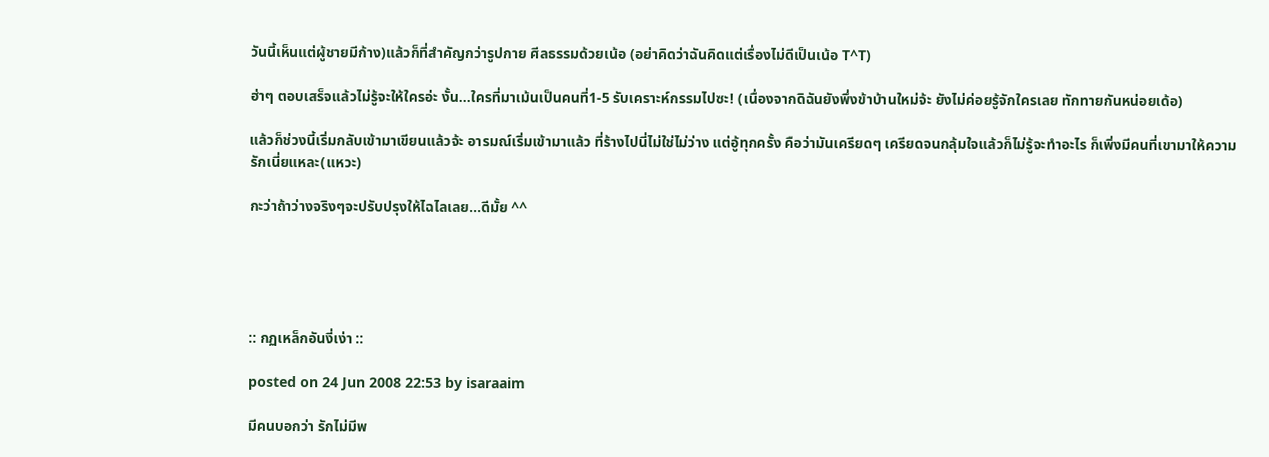วันนี้เห็นแต่ผู้ชายมีก้าง)แล้วก็ที่สำคัญกว่ารูปกาย ศีลธรรมด้วยเน้อ (อย่าคิดว่าฉันคิดแต่เรื่องไม่ดีเป็นเน้อ T^T)

ฮ่าๆ ตอบเสร็จแล้วไม่รู้จะให้ใครอ่ะ งั้น...ใครที่มาเม้นเป็นคนที่1-5 รับเคราะห์กรรมไปซะ! (เนื่องจากดิฉันยังพึ่งข้าบ้านใหม่จ้ะ ยังไม่ค่อยรู้จักใครเลย ทักทายกันหน่อยเด้อ)

แล้วก็ช่วงนี้เริ่มกลับเข้ามาเขียนแล้วจ้ะ อารมณ์เริ่มเข้ามาแล้ว ที่ร้างไปนี่ไม่ใช่ไม่ว่าง แต่อู้ทุกครั้ง คือว่ามันเครียดๆ เครียดจนกลุ้มใจแล้วก็ไม่รู้จะทำอะไร ก็เพิ่งมีคนที่เขามาให้ความรักเนี่ยแหละ(แหวะ)

กะว่าถ้าว่างจริงๆจะปรับปรุงให้ไฉไลเลย...ดีมั้ย ^^





:: กฏเหล็กอันงี่เง่า ::

posted on 24 Jun 2008 22:53 by isaraaim

มีคนบอกว่า รักไม่มีพ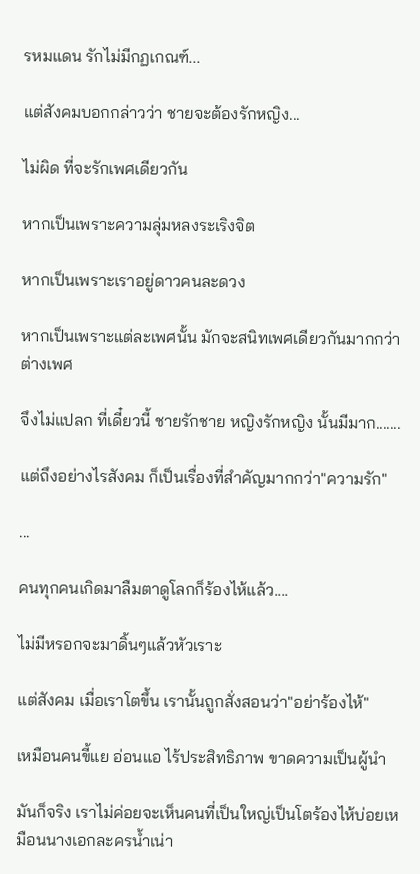รหมแดน รักไม่มีกฏเกณฑ์...

แต่สังคมบอกกล่าวว่า ชายจะต้องรักหญิง...

ไม่ผิด ที่จะรักเพศเดียวกัน

หากเป็นเพราะความลุ่มหลงระเริงจิต

หากเป็นเพราะเราอยู่ดาวคนละดวง

หากเป็นเพราะแต่ละเพศนั้น มักจะสนิทเพศเดียวกันมากกว่าต่างเพศ

จึงไม่แปลก ที่เดี๋ยวนี้ ชายรักชาย หญิงรักหญิง นั้นมีมาก.......

แต่ถึงอย่างไรสังคม ก็เป็นเรื่องที่สำคัญมากกว่า"ความรัก"

...

คนทุกคนเกิดมาลืมตาดูโลกก็ร้องไห้แล้ว....

ไม่มีหรอกจะมาดิ้นๆแล้วหัวเราะ

แต่สังคม เมื่อเราโตขึ้น เรานั้นถูกสั่งสอนว่า"อย่าร้องไห้"

เหมือนคนขี้แย อ่อนแอ ไร้ประสิทธิภาพ ขาดความเป็นผู้นำ

มันก็จริง เราไม่ค่อยจะเห็นคนที่เป็นใหญ่เป็นโตร้องไห้บ่อยเหมือนนางเอกละครน้ำเน่า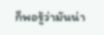ก็พอรู้ว่ามันน่า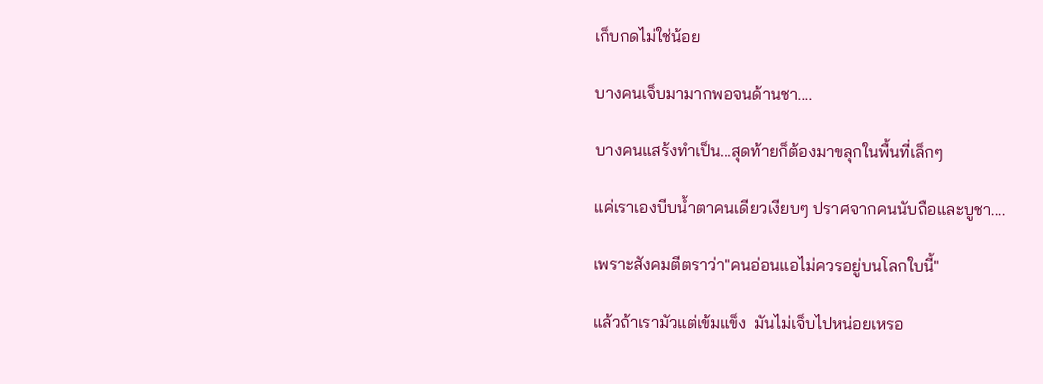เก็บกดไม่ใช่น้อย

บางคนเจ็บมามากพอจนด้านชา....

บางคนแสร้งทำเป็น...สุดท้ายก็ต้องมาขลุกในพื้นที่เล็กๆ

แค่เราเองบีบน้ำตาคนเดียวเงียบๆ ปราศจากคนนับถือและบูชา....

เพราะสังคมตีตราว่า"คนอ่อนแอไม่ควรอยู่บนโลกใบนี้"

แล้วถ้าเรามัวแต่เข้มแข็ง  มันไม่เจ็บไปหน่อยเหรอ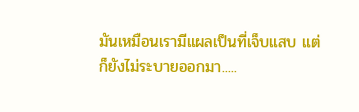มันเหมือนเรามีแผลเป็นที่เจ็บแสบ แต่ก็ยังไม่ระบายออกมา.....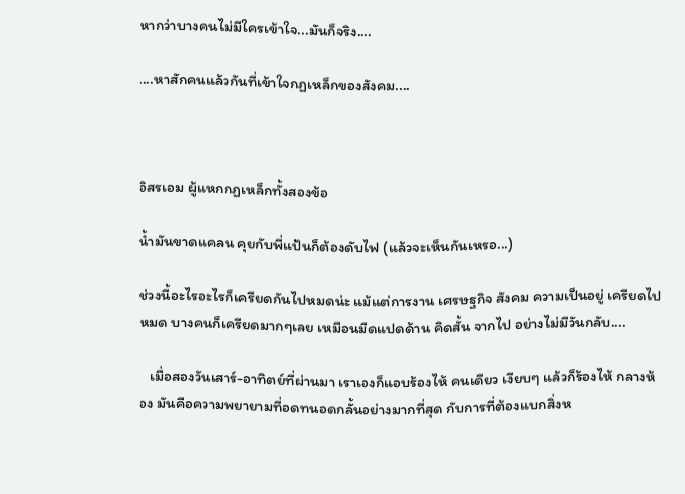หากว่าบางคนไม่มีใครเข้าใจ...มันก็จริง....

....หาสักคนแล้วกันที่เข้าใจกฏเหล็กของสังคม....



อิสรเอม ผู้แหกกฏเหล็กทั้งสองข้อ

น้ำมันขาดแคลน คุยกับพี่แป้นก็ต้องดับไฟ (แล้วจะเห็นกันเหรอ...)

ช่วงนี้อะไรอะไรก็เครียดกันไปหมดน่ะ แม้แต่การงาน เศรษฐกิจ สังคม ความเป็นอยู่ เครียดไปหมด บางคนก็เครียดมากๆเลย เหมือนมืดแปดด้าน คิดสั้น จากไป อย่างไม่มีวันกลับ....

   เมื่อสองวันเสาร์-อาทิตย์ที่ผ่านมา เราเองก็แอบร้องไห้ คนเดียว เงียบๆ แล้วก็ร้องไห้ กลางห้อง มันคือความพยายามที่อดทนอดกลั้นอย่างมากที่สุด กับการที่ต้องแบกสิ่งห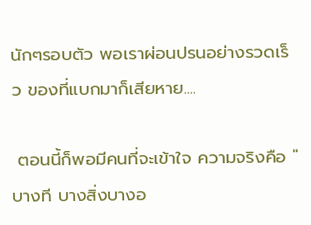นักๆรอบตัว พอเราผ่อนปรนอย่างรวดเร็ว ของที่แบกมาก็เสียหาย....

 ตอนนี้ก็พอมีคนที่จะเข้าใจ ความจริงคือ "บางที บางสิ่งบางอ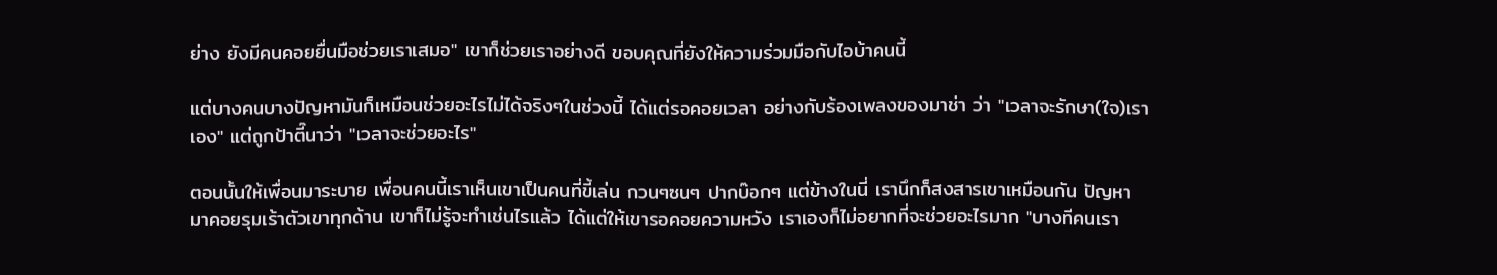ย่าง ยังมีคนคอยยื่นมือช่วยเราเสมอ" เขาก็ช่วยเราอย่างดี ขอบคุณที่ยังให้ความร่วมมือกับไอบ้าคนนี้

แต่บางคนบางปัญหามันก็เหมือนช่วยอะไรไม่ได้จริงๆในช่วงนี้ ได้แต่รอคอยเวลา อย่างกับร้องเพลงของมาช่า ว่า "เวลาจะรักษา(ใจ)เราเอง" แต่ถูกป้าตี๊นาว่า "เวลาจะช่วยอะไร"

ตอนนั้นให้เพื่อนมาระบาย เพื่อนคนนี้เราเห็นเขาเป็นคนที่ขี้เล่น กวนๆซนๆ ปากบ๊อกๆ แต่ข้างในนี่ เรานึกก็สงสารเขาเหมือนกัน ปัญหามาคอยรุมเร้าตัวเขาทุกด้าน เขาก็ไม่รู้จะทำเช่นไรแล้ว ได้แต่ให้เขารอคอยความหวัง เราเองก็ไม่อยากที่จะช่วยอะไรมาก "บางทีคนเรา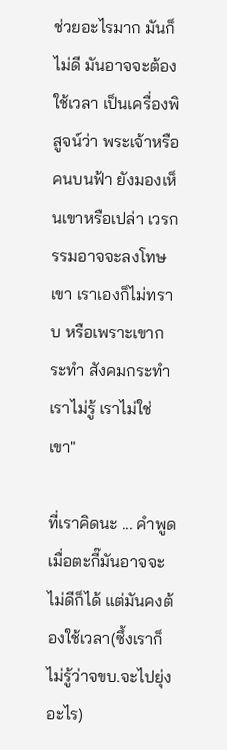ช่วยอะไรมาก มันก็ไม่ดี มันอาจจะต้องใช้เวลา เป็นเครื่องพิสูจน์ว่า พระเจ้าหรือคนบนฟ้า ยังมองเห็นเขาหรือเปล่า เวรกรรมอาจจะลงโทษเขา เราเองก็ไม่ทราบ หรือเพราะเขากระทำ สังคมกระทำ เราไม่รู้ เราไม่ใช่เขา"

ที่เราคิดนะ ... คำพูดเมื่อตะกี๊มันอาจจะไม่ดีก็ได้ แต่มันคงต้องใช้เวลา(ซึ้งเราก็ไม่รู้ว่าจขบ.จะไปยุ่งอะไร)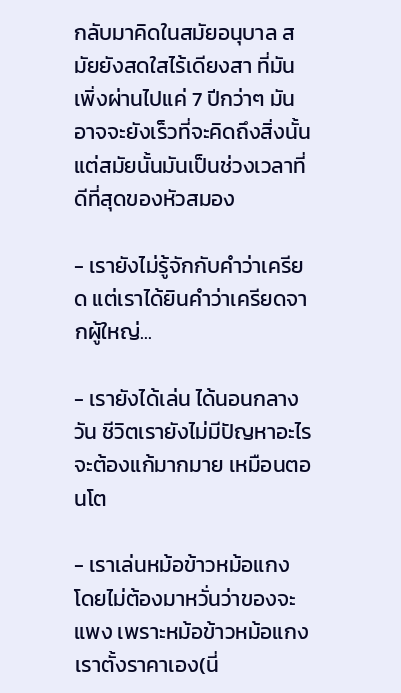กลับมาคิดในสมัยอนุบาล สมัยยังสดใสไร้เดียงสา ที่มันเพิ่งผ่านไปแค่ 7 ปีกว่าๆ มันอาจจะยังเร็วที่จะคิดถึงสิ่งนั้น แต่สมัยนั้นมันเป็นช่วงเวลาที่ดีที่สุดของหัวสมอง

- เรายังไม่รู้จักกับคำว่าเครียด แต่เราได้ยินคำว่าเครียดจากผู้ใหญ่...

- เรายังได้เล่น ได้นอนกลางวัน ชีวิตเรายังไม่มีปัญหาอะไรจะต้องแก้มากมาย เหมือนตอนโต

- เราเล่นหม้อข้าวหม้อแกง โดยไม่ต้องมาหวั่นว่าของจะแพง เพราะหม้อข้าวหม้อแกงเราตั้งราคาเอง(นี่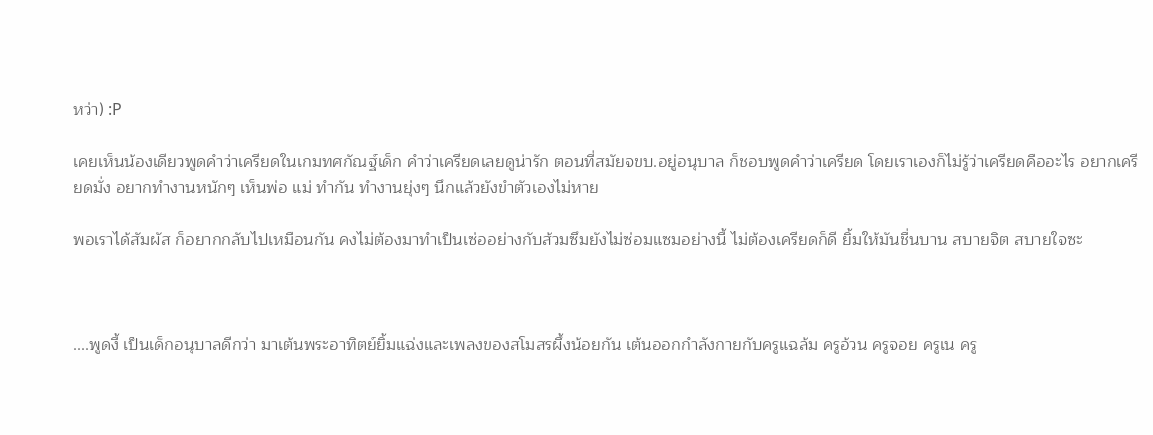หว่า) :P

เคยเห็นน้องเดียวพูดคำว่าเครียดในเกมทศกัณฐ์เด็ก คำว่าเครียดเลยดูน่ารัก ตอนที่สมัยจขบ.อยู่อนุบาล ก็ชอบพูดคำว่าเครียด โดยเราเองก็ไม่รู้ว่าเครียดคืออะไร อยากเครียดมั่ง อยากทำงานหนักๆ เห็นพ่อ แม่ ทำกัน ทำงานยุ่งๆ นึกแล้วยังขำตัวเองไม่หาย

พอเราได้สัมผัส ก็อยากกลับไปเหมือนกัน คงไม่ต้องมาทำเป็นเซ่ออย่างกับส้วมซึมยังไม่ซ่อมแซมอย่างนี้ ไม่ต้องเครียดก็ดี ยิ้มให้มันชื่นบาน สบายจิต สบายใจซะ



....พูดงี้ เป็นเด็กอนุบาลดีกว่า มาเต้นพระอาทิตย์ยิ้มแฉ่งและเพลงของสโมสรผึ้งน้อยกัน เต้นออกกำลังกายกับครูแฉล้ม ครูอ้วน ครูจอย ครูเน ครู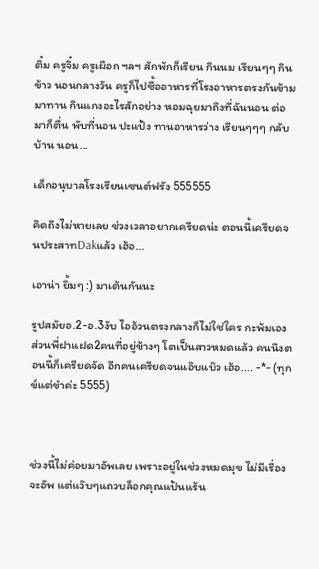ติ๋ม ครูจิ๋ม ครูเผือก ฯลฯ สักพักก็เรียน กินนม เรียนๆๆ กินข้าว นอนกลางวัน ครูก็ไปซื้ออาหารที่โรงอาหารตรงกันข้ามมาทาน กินแกงอะไรสักอย่าง หอมฉุยมาถึงที่ฉันนอน ต่อมาก็ตื่น พับที่นอน ปะแป้ง ทานอาหารว่าง เรียนๆๆๆ กลับบ้าน นอน...

เด็กอนุบาลโรงเรียนเซนต์ฟรัง 555555

คิดถึงไม่หายเลย ช่วงเวลาอยากเครียดน่ะ ตอนนี้เครียดจนประสาทDakแล้ว เฮ้อ...

เอาน่า ยิ้มๆ :) มาเต้นกันนะ

รูปสมัยอ.2-อ.3งับ ไออ้วนตรงกลางก็ไม่ใช่ใคร กะพ้มเอง ส่วนพี่ฝาแฝด2คนที่อยู่ข้างๆ โตเป็นสาวหมดแล้ว คนนึงตอนนี้ก็เครียดจัด อีกคนเครียดจนแอ๊บแบ๊ว เฮ้อ.... -*- (ทุกข์แต่ขำค่ะ 5555)



ช่วงนี้ไม่ค่อยมาอัพเลย เพราะอยู่ในช่วงหมดมุข ไม่มีเรื่องจะอัพ แต่แว๊บๆแถวบล็อกคุณแป้นแร้น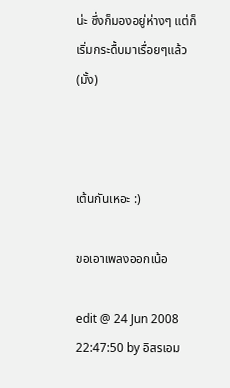น่ะ ซึ่งก็มองอยู่ห่างๆ แต่ก็เริ่มกระดื้บมาเรื่อยๆแล้ว(มั้ง)



เต้นกันเหอะ :)

ขอเอาเพลงออกเน้อ

edit @ 24 Jun 2008 22:47:50 by อิสรเอม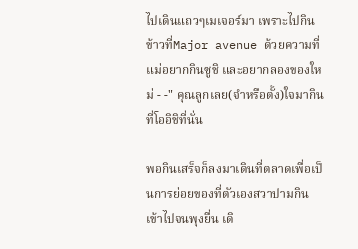ไปเดินแถวๆเมเจอร์มา เพราะไปกินข้าวที่Major avenue ด้วยความที่แม่อยากกินซูชิ และอยากลองของใหม่ - -" คุณลูกเลย(จำหรือตั้ง)ใจมากินที่โออิชิที่นั่น

พอกินเสร็จก็ลงมาเดินที่ตลาดเพื่อเป็นการย่อยของที่ตัวเองสวาปามกินเข้าไปจนพุงยื่น เดิ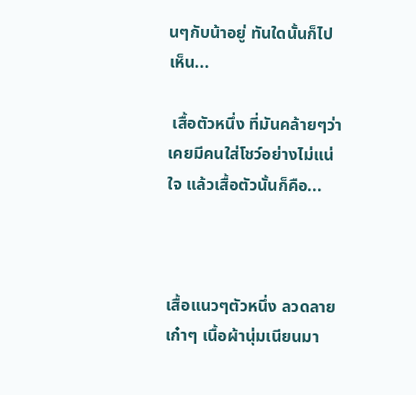นๆกับน้าอยู่ ทันใดนั้นก็ไปเห็น...

 เสื้อตัวหนึ่ง ที่มันคล้ายๆว่า เคยมีคนใส่โชว์อย่างไม่แน่ใจ แล้วเสื้อตัวนั้นก็คือ...



เสื้อแนวๆตัวหนึ่ง ลวดลายเก๋าๆ เนื้อผ้านุ่มเนียนมา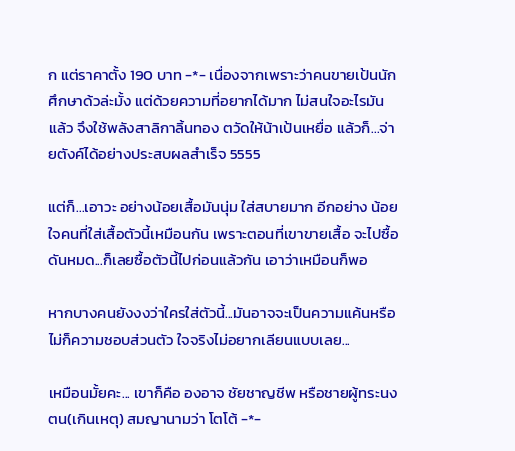ก แต่ราคาตั้ง 190 บาท -*- เนื่องจากเพราะว่าคนขายเป้นนักศึกษาด้วล่ะมั้ง แต่ด้วยความที่อยากได้มาก ไม่สนใจอะไรมันแล้ว จึงใช้พลังสาลิกาลิ้นทอง ตวัดให้น้าเป้นเหยื่อ แล้วก็...จ่ายตังค์ได้อย่างประสบผลสำเร็จ 5555

แต่ก็...เอาวะ อย่างน้อยเสื้อมันนุ่ม ใส่สบายมาก อีกอย่าง น้อยใจคนที่ใส่เสื้อตัวนี้เหมือนกัน เพราะตอนที่เขาขายเสื้อ จะไปซื้อ ดันหมด...ก็เลยซื้อตัวนี้ไปก่อนแล้วกัน เอาว่าเหมือนก็พอ

หากบางคนยังงงว่าใครใส่ตัวนี้...มันอาจจะเป็นความแค้นหรือไม่ก็ความชอบส่วนตัว ใจจริงไม่อยากเลียนแบบเลย...

เหมือนมั้ยคะ... เขาก็คือ องอาจ ชัยชาญชีพ หรือชายผู้ทระนงตน(เกินเหตุ) สมญานามว่า โตโต้ -*-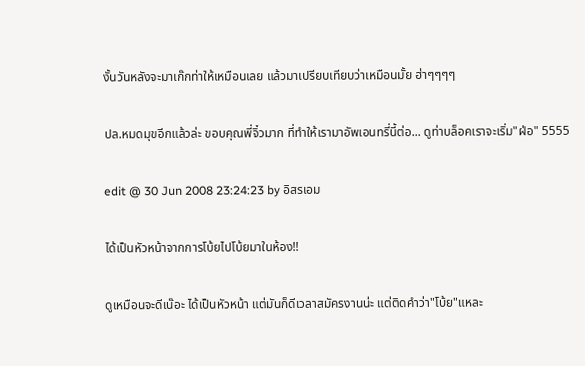งั้นวันหลังจะมาเก๊กท่าให้เหมือนเลย แล้วมาเปรียบเทียบว่าเหมือนมั้ย ฮ่าๆๆๆๆ

ปล.หมดมุขอีกแล้วล่ะ ขอบคุณพี่จิ๋วมาก ที่ทำให้เรามาอัพเอนทรี่นี้ต่อ... ดูท่าบล็อคเราจะเริ่ม"ฝ่อ" 5555

edit @ 30 Jun 2008 23:24:23 by อิสรเอม

ได้เป็นหัวหน้าจากการโบ้ยไปโบ้ยมาในห้อง!!

ดูเหมือนจะดีเน๊อะ ได้เป็นหัวหน้า แต่มันก็ดีเวลาสมัครงานน่ะ แต่ติดคำว่า"โบ้ย"แหละ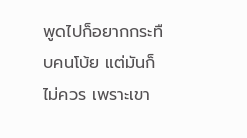พูดไปก็อยากกระทืบคนโบ้ย แต่มันก็ไม่ควร เพราะเขา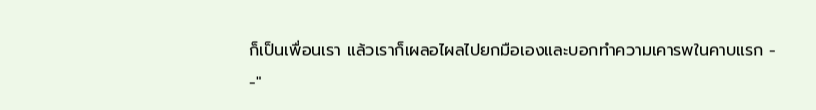ก็เป็นเพื่อนเรา แล้วเราก็เผลอไผลไปยกมือเองและบอกทำความเคารพในคาบแรก - -"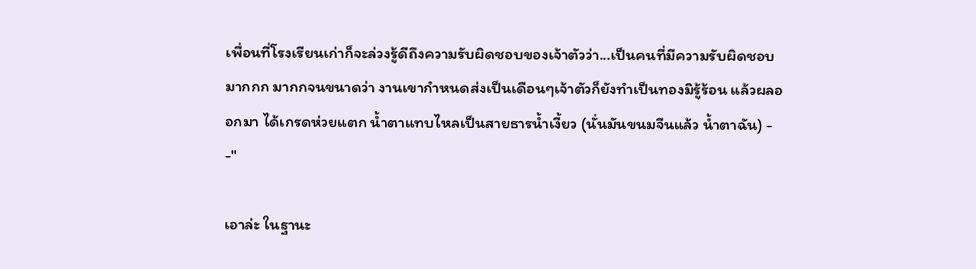เพื่อนที่โรงเรียนเก่าก็จะล่วงรู้ดีถึงความรับผิดชอบของเจ้าตัวว่า...เป็นคนที่มีความรับผิดชอบมากกก มากกจนขนาดว่า งานเขากำหนดส่งเป็นเดือนๆเจ้าตัวก็ยังทำเป็นทองมิรู้ร้อน แล้วผลออกมา ได้เกรดห่วยแตก น้ำตาแทบไหลเป็นสายธารน้ำเงี้ยว (นั่นมันขนมจีนแล้ว น้ำตาฉัน) - -"

เอาล่ะ ในฐานะ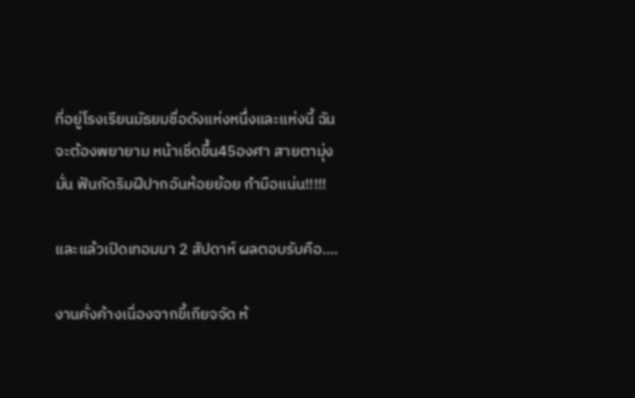ที่อยู่โรงเรียนมัธยมชื่อดังแห่งหนึ่งและแห่งนี้ ฉันจะต้องพยายาม หน้าเชิ่ดขึ้น45องศา สายตามุ่งมั่น ฟันกัดริมฝีปากอันห้อยย้อย กำมือแน่น!!!!!

และแล้วเปิดเทอมมา 2 สัปดาห์ ผลตอบรับคือ....

งานคั่งค้างเนื่องจากขี้เกียจจัด ห้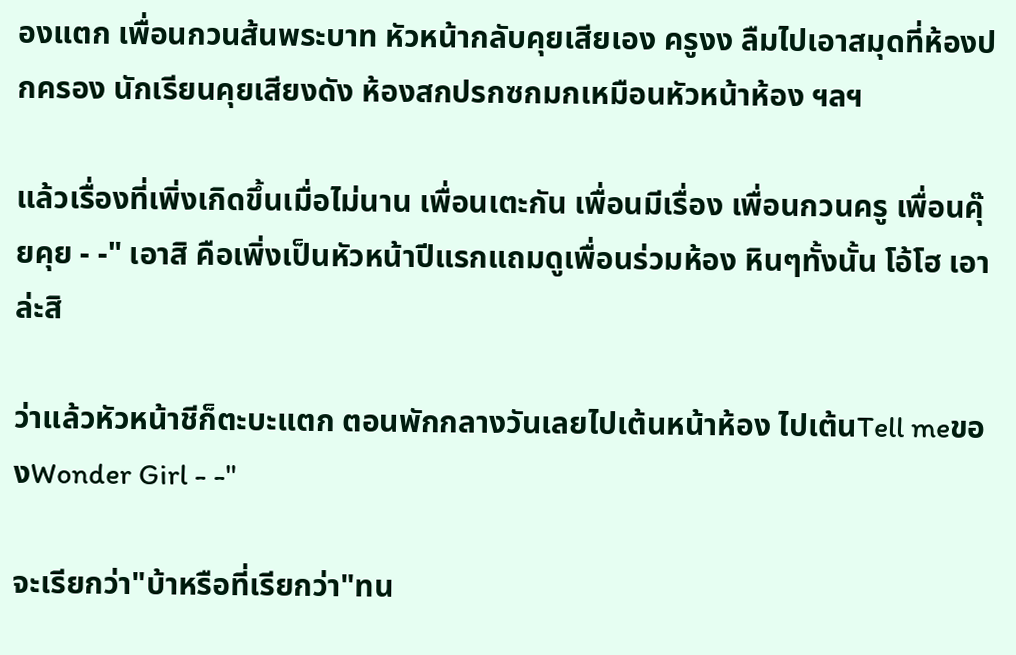องแตก เพื่อนกวนส้นพระบาท หัวหน้ากลับคุยเสียเอง ครูงง ลืมไปเอาสมุดที่ห้องปกครอง นักเรียนคุยเสียงดัง ห้องสกปรกซกมกเหมือนหัวหน้าห้อง ฯลฯ

แล้วเรื่องที่เพิ่งเกิดขึ้นเมื่อไม่นาน เพื่อนเตะกัน เพื่อนมีเรื่อง เพื่อนกวนครู เพื่อนคุ๊ยคุย - -" เอาสิ คือเพิ่งเป็นหัวหน้าปีแรกแถมดูเพื่อนร่วมห้อง หินๆทั้งนั้น โอ้โฮ เอาล่ะสิ

ว่าแล้วหัวหน้าชีก็ตะบะแตก ตอนพักกลางวันเลยไปเต้นหน้าห้อง ไปเต้นTell meของWonder Girl - -"

จะเรียกว่า"บ้าหรือที่เรียกว่า"ทน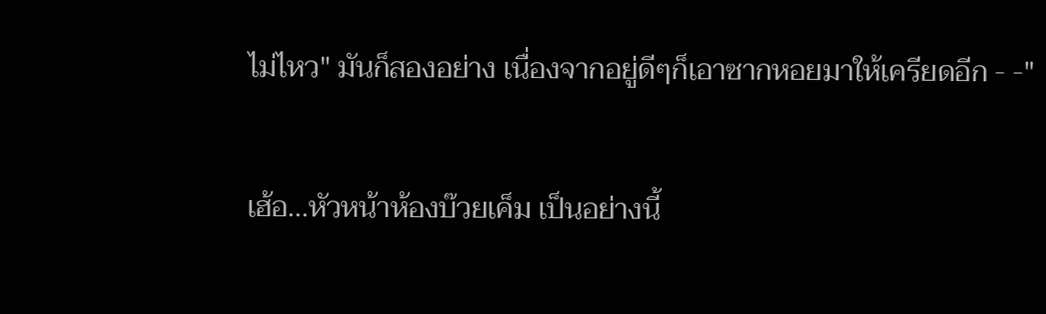ไม่ไหว" มันก็สองอย่าง เนื่องจากอยู่ดีๆก็เอาซากหอยมาให้เครียดอีก - -"

เฮ้อ...หัวหน้าห้องบ๊วยเค็ม เป็นอย่างนี้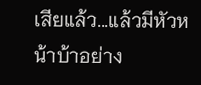เสียแล้ว...แล้วมีหัวหน้าบ้าอย่าง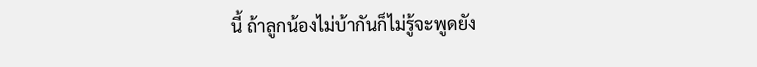นี้ ถ้าลูกน้องไม่บ้ากันก็ไม่รู้จะพูดยัง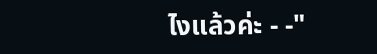ไงแล้วค่ะ - -"